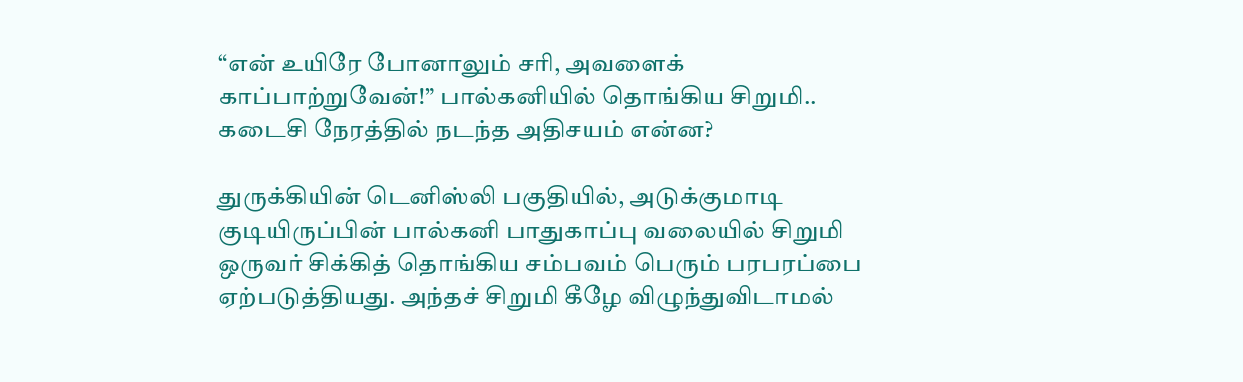“என் உயிரே போனாலும் சரி, அவளைக் காப்பாற்றுவேன்!” பால்கனியில் தொங்கிய சிறுமி.. கடைசி நேரத்தில் நடந்த அதிசயம் என்ன?

துருக்கியின் டெனிஸ்லி பகுதியில், அடுக்குமாடி குடியிருப்பின் பால்கனி பாதுகாப்பு வலையில் சிறுமி ஒருவர் சிக்கித் தொங்கிய சம்பவம் பெரும் பரபரப்பை ஏற்படுத்தியது. அந்தச் சிறுமி கீழே விழுந்துவிடாமல்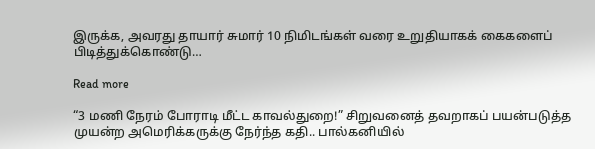இருக்க, அவரது தாயார் சுமார் 10 நிமிடங்கள் வரை உறுதியாகக் கைகளைப் பிடித்துக்கொண்டு…

Read more

“3 மணி நேரம் போராடி மீட்ட காவல்துறை!” சிறுவனைத் தவறாகப் பயன்படுத்த முயன்ற அமெரிக்கருக்கு நேர்ந்த கதி.. பால்கனியில்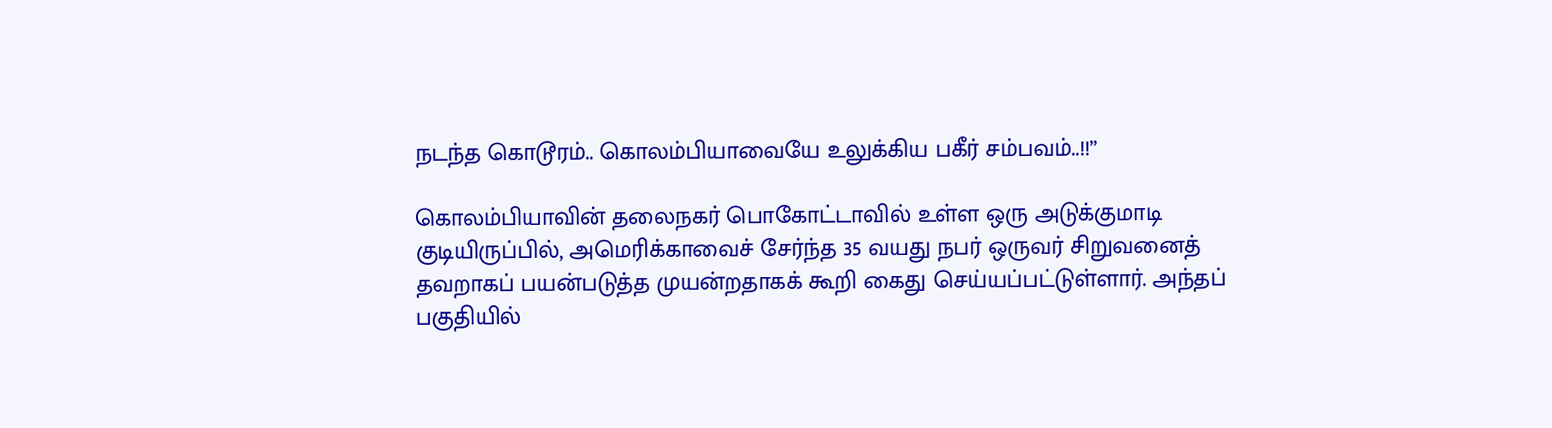நடந்த கொடூரம்.. கொலம்பியாவையே உலுக்கிய பகீர் சம்பவம்..!!”

கொலம்பியாவின் தலைநகர் பொகோட்டாவில் உள்ள ஒரு அடுக்குமாடி குடியிருப்பில், அமெரிக்காவைச் சேர்ந்த 35 வயது நபர் ஒருவர் சிறுவனைத் தவறாகப் பயன்படுத்த முயன்றதாகக் கூறி கைது செய்யப்பட்டுள்ளார். அந்தப் பகுதியில்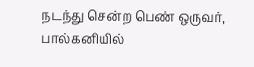நடந்து சென்ற பெண் ஒருவர், பால்கனியில்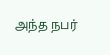அந்த நபர்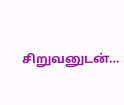சிறுவனுடன்…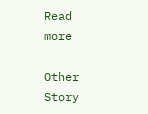Read more

Other Story